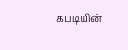கபடியின்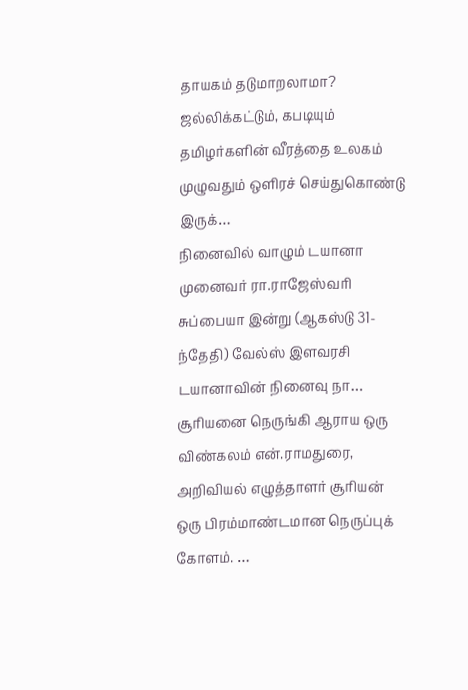தாயகம் தடுமாறலாமா? ஜல்லிக்கட்டும், கபடியும் தமிழர்களின் வீரத்தை உலகம் முழுவதும் ஒளிரச் செய்துகொண்டு இருக்…
நினைவில் வாழும் டயானா முனைவர் ரா.ராஜேஸ்வரி சுப்பையா இன்று (ஆகஸ்டு 31-ந்தேதி) வேல்ஸ் இளவரசி டயானாவின் நினைவு நா…
சூரியனை நெருங்கி ஆராய ஒரு விண்கலம் என்.ராமதுரை, அறிவியல் எழுத்தாளர் சூரியன் ஒரு பிரம்மாண்டமான நெருப்புக் கோளம். …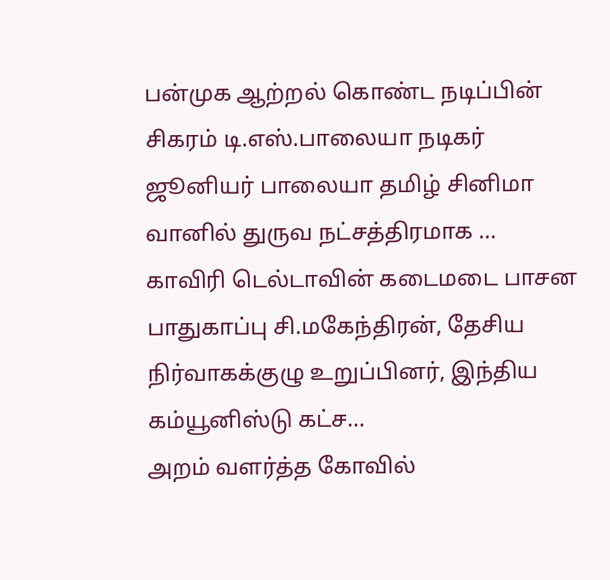பன்முக ஆற்றல் கொண்ட நடிப்பின் சிகரம் டி.எஸ்.பாலையா நடிகர் ஜூனியர் பாலையா தமிழ் சினிமா வானில் துருவ நட்சத்திரமாக …
காவிரி டெல்டாவின் கடைமடை பாசன பாதுகாப்பு சி.மகேந்திரன், தேசிய நிர்வாகக்குழு உறுப்பினர், இந்திய கம்யூனிஸ்டு கட்ச…
அறம் வளர்த்த கோவில்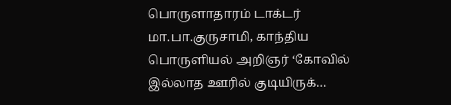பொருளாதாரம் டாக்டர் மா.பா.குருசாமி, காந்திய பொருளியல் அறிஞர் ‘கோவில் இல்லாத ஊரில் குடியிருக்…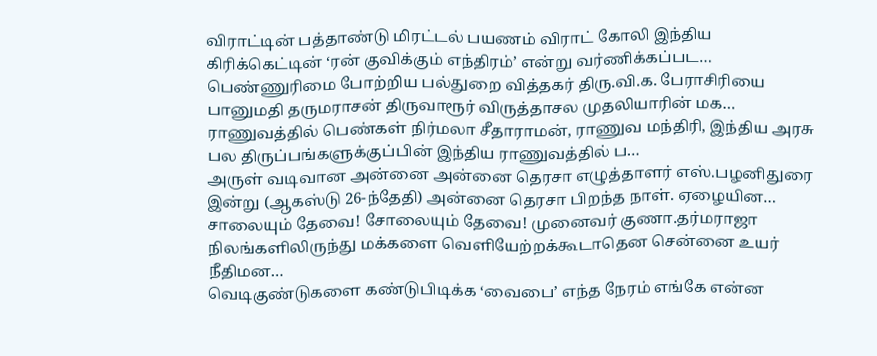விராட்டின் பத்தாண்டு மிரட்டல் பயணம் விராட் கோலி இந்திய கிரிக்கெட்டின் ‘ரன் குவிக்கும் எந்திரம்’ என்று வர்ணிக்கப்பட…
பெண்ணுரிமை போற்றிய பல்துறை வித்தகர் திரு.வி.க. பேராசிரியை பானுமதி தருமராசன் திருவாரூர் விருத்தாசல முதலியாரின் மக…
ராணுவத்தில் பெண்கள் நிர்மலா சீதாராமன், ராணுவ மந்திரி, இந்திய அரசு பல திருப்பங்களுக்குப்பின் இந்திய ராணுவத்தில் ப…
அருள் வடிவான அன்னை அன்னை தெரசா எழுத்தாளர் எஸ்.பழனிதுரை இன்று (ஆகஸ்டு 26-ந்தேதி) அன்னை தெரசா பிறந்த நாள். ஏழையின…
சாலையும் தேவை! சோலையும் தேவை! முனைவர் குணா.தர்மராஜா நிலங்களிலிருந்து மக்களை வெளியேற்றக்கூடாதென சென்னை உயர் நீதிமன…
வெடிகுண்டுகளை கண்டுபிடிக்க ‘வைபை’ எந்த நேரம் எங்கே என்ன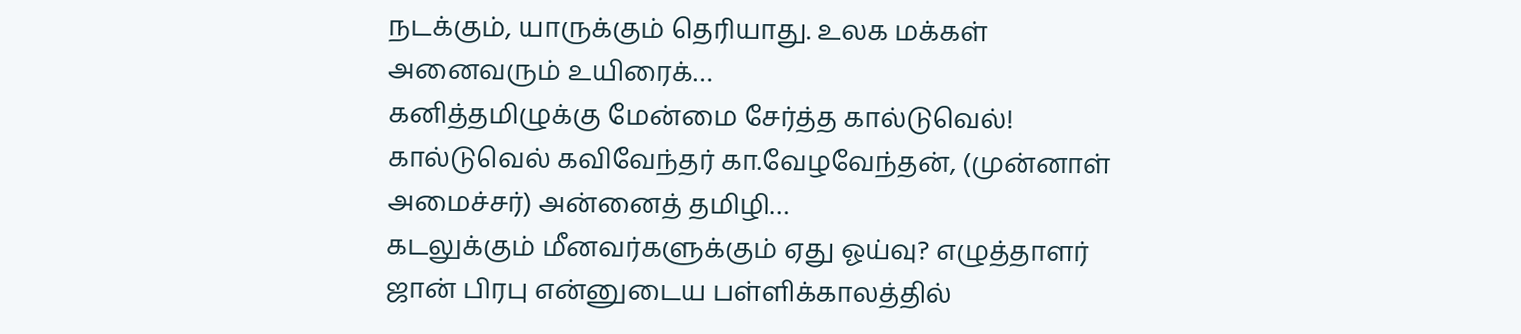நடக்கும், யாருக்கும் தெரியாது. உலக மக்கள் அனைவரும் உயிரைக்…
கனித்தமிழுக்கு மேன்மை சேர்த்த கால்டுவெல்! கால்டுவெல் கவிவேந்தர் கா.வேழவேந்தன், (முன்னாள் அமைச்சர்) அன்னைத் தமிழி…
கடலுக்கும் மீனவர்களுக்கும் ஏது ஓய்வு? எழுத்தாளர் ஜான் பிரபு என்னுடைய பள்ளிக்காலத்தில்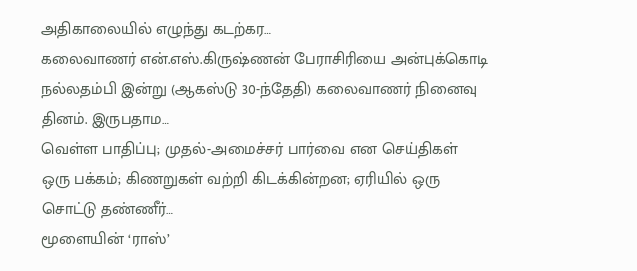அதிகாலையில் எழுந்து கடற்கர…
கலைவாணர் என்.எஸ்.கிருஷ்ணன் பேராசிரியை அன்புக்கொடி நல்லதம்பி இன்று (ஆகஸ்டு 30-ந்தேதி) கலைவாணர் நினைவு தினம். இருபதாம…
வெள்ள பாதிப்பு; முதல்-அமைச்சர் பார்வை என செய்திகள் ஒரு பக்கம்; கிணறுகள் வற்றி கிடக்கின்றன; ஏரியில் ஒரு சொட்டு தண்ணீர்…
மூளையின் ‘ராஸ்’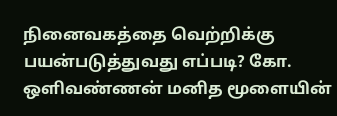நினைவகத்தை வெற்றிக்கு பயன்படுத்துவது எப்படி? கோ. ஒளிவண்ணன் மனித மூளையின்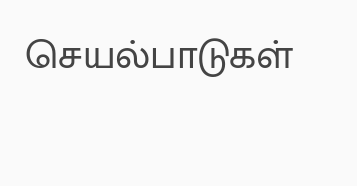செயல்பாடுகள்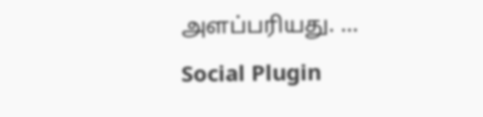அளப்பரியது. …
Social Plugin